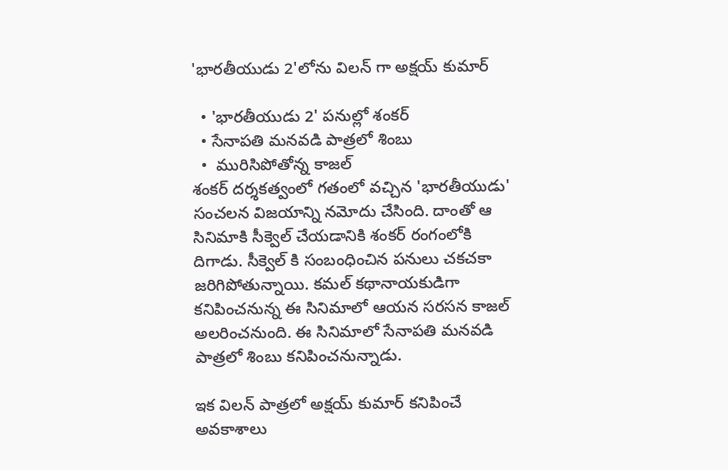'భారతీయుడు 2'లోను విలన్ గా అక్షయ్ కుమార్

  • 'భారతీయుడు 2' పనుల్లో శంకర్
  • సేనాపతి మనవడి పాత్రలో శింబు
  •  మురిసిపోతోన్న కాజల్
శంకర్ దర్శకత్వంలో గతంలో వచ్చిన 'భారతీయుడు' సంచలన విజయాన్ని నమోదు చేసింది. దాంతో ఆ సినిమాకి సీక్వెల్ చేయడానికి శంకర్ రంగంలోకి దిగాడు. సీక్వెల్ కి సంబంధించిన పనులు చకచకా జరిగిపోతున్నాయి. కమల్ కథానాయకుడిగా కనిపించనున్న ఈ సినిమాలో ఆయన సరసన కాజల్ అలరించనుంది. ఈ సినిమాలో సేనాపతి మనవడి పాత్రలో శింబు కనిపించనున్నాడు.

ఇక విలన్ పాత్రలో అక్షయ్ కుమార్ కనిపించే అవకాశాలు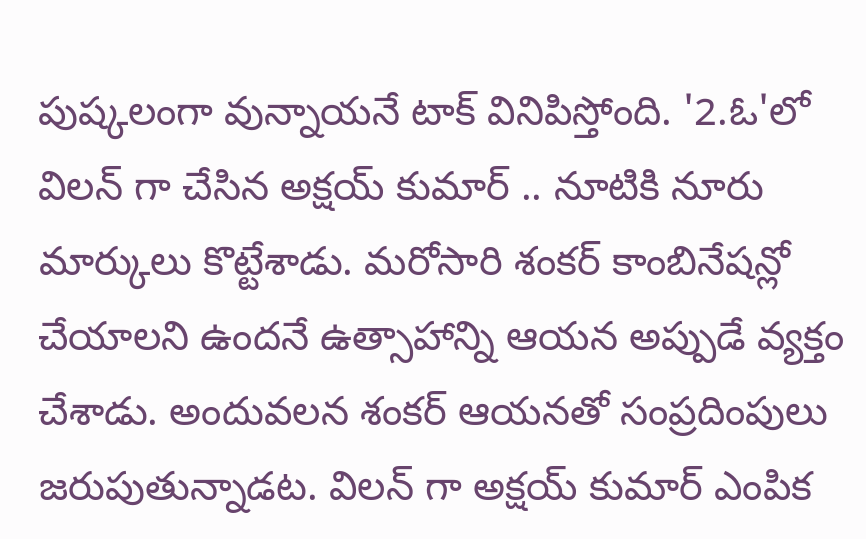పుష్కలంగా వున్నాయనే టాక్ వినిపిస్తోంది. '2.ఓ'లో విలన్ గా చేసిన అక్షయ్ కుమార్ .. నూటికి నూరు మార్కులు కొట్టేశాడు. మరోసారి శంకర్ కాంబినేషన్లో చేయాలని ఉందనే ఉత్సాహాన్ని ఆయన అప్పుడే వ్యక్తం చేశాడు. అందువలన శంకర్ ఆయనతో సంప్రదింపులు జరుపుతున్నాడట. విలన్ గా అక్షయ్ కుమార్ ఎంపిక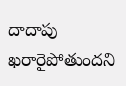దాదాపు ఖరారైపోతుందని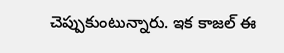చెప్పుకుంటున్నారు. ఇక కాజల్ ఈ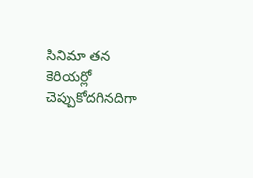సినిమా తన కెరియర్లో చెప్పుకోదగినదిగా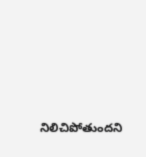నిలిచిపోతుందని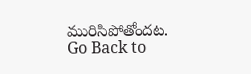మురిసిపోతోందట.
Go Back to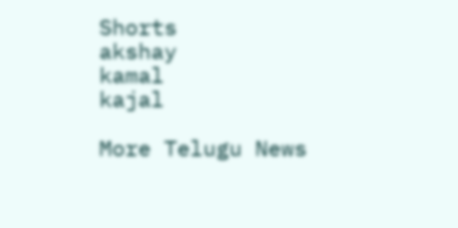Shorts
akshay
kamal
kajal

More Telugu News